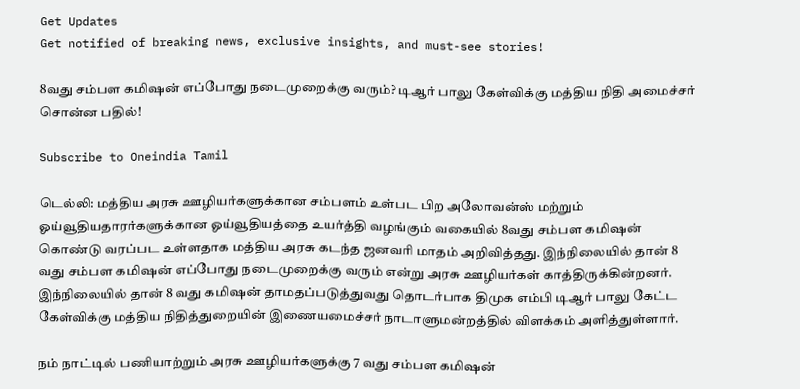Get Updates
Get notified of breaking news, exclusive insights, and must-see stories!

8வது சம்பள கமிஷன் எப்போது நடைமுறைக்கு வரும்? டிஆர் பாலு கேள்விக்கு மத்திய நிதி அமைச்சர் சொன்ன பதில்!

Subscribe to Oneindia Tamil

டெல்லி: மத்திய அரசு ஊழியர்களுக்கான சம்பளம் உள்பட பிற அலோவன்ஸ் மற்றும் ஓய்வூதியதாரர்களுக்கான ஓய்வூதியத்தை உயர்த்தி வழங்கும் வகையில் 8வது சம்பள கமிஷன் கொண்டு வரப்பட உள்ளதாக மத்திய அரசு கடந்த ஜனவரி மாதம் அறிவித்தது. இந்நிலையில் தான் 8 வது சம்பள கமிஷன் எப்போது நடைமுறைக்கு வரும் என்று அரசு ஊழியர்கள் காத்திருக்கின்றனர். இந்நிலையில் தான் 8 வது கமிஷன் தாமதப்படுத்துவது தொடர்பாக திமுக எம்பி டிஆர் பாலு கேட்ட கேள்விக்கு மத்திய நிதித்துறையின் இணையமைச்சர் நாடாளுமன்றத்தில் விளக்கம் அளித்துள்ளார்.

நம் நாட்டில் பணியாற்றும் அரசு ஊழியர்களுக்கு 7 வது சம்பள கமிஷன்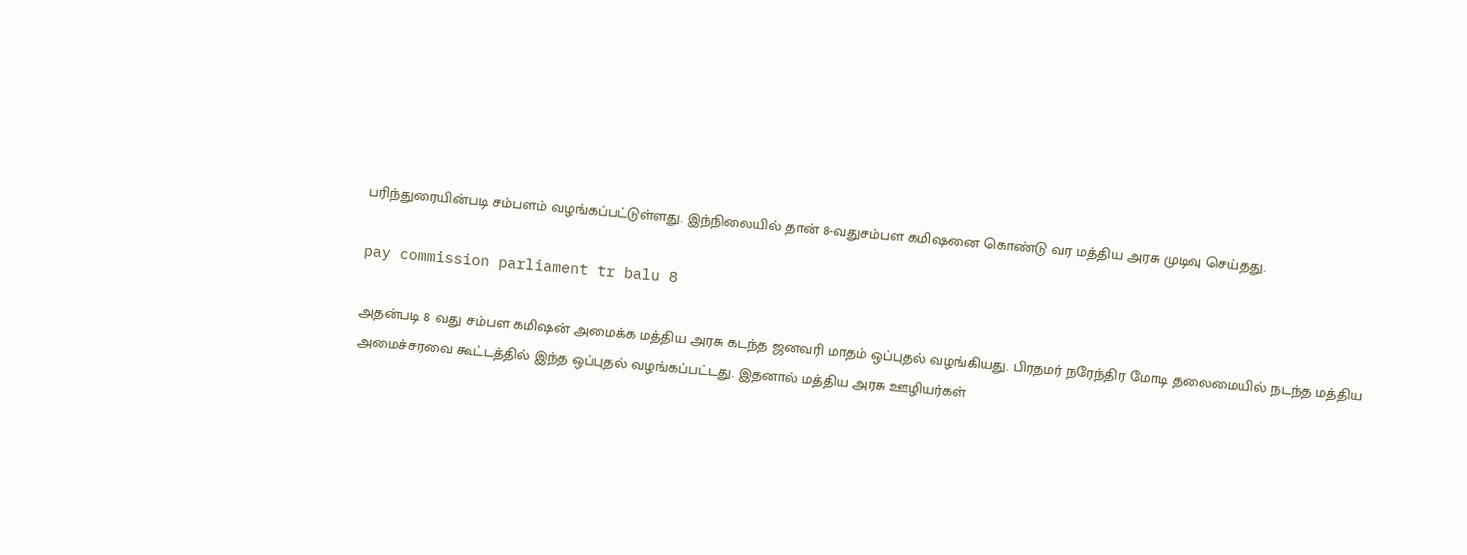பரிந்துரையின்படி சம்பளம் வழங்கப்பட்டுள்ளது. இந்நிலையில் தான் 8-வதுசம்பள கமிஷனை கொண்டு வர மத்திய அரசு முடிவு செய்தது.

pay commission parliament tr balu 8

அதன்படி 8 வது சம்பள கமிஷன் அமைக்க மத்திய அரசு கடந்த ஜனவரி மாதம் ஒப்புதல் வழங்கியது. பிரதமர் நரேந்திர மோடி தலைமையில் நடந்த மத்திய அமைச்சரவை கூட்டத்தில் இந்த ஒப்புதல் வழங்கப்பட்டது. இதனால் மத்திய அரசு ஊழியர்கள்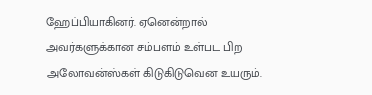ஹேப்பியாகினர். ஏனென்றால் அவர்களுக்கான சம்பளம் உள்பட பிற அலோவன்ஸ்கள் கிடுகிடுவென உயரும்.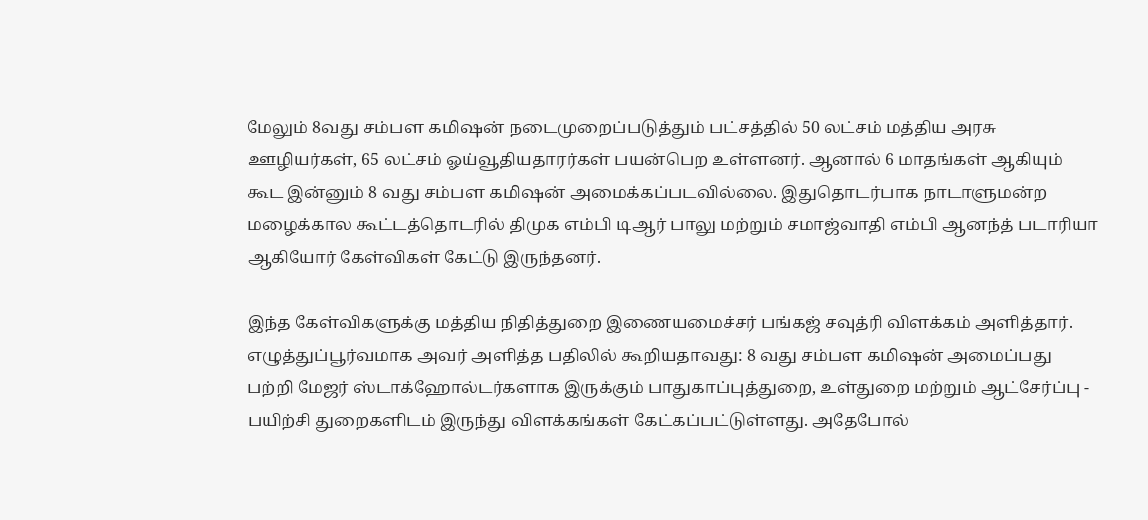மேலும் 8வது சம்பள கமிஷன் நடைமுறைப்படுத்தும் பட்சத்தில் 50 லட்சம் மத்திய அரசு ஊழியர்கள், 65 லட்சம் ஓய்வூதியதாரர்கள் பயன்பெற உள்ளனர். ஆனால் 6 மாதங்கள் ஆகியும் கூட இன்னும் 8 வது சம்பள கமிஷன் அமைக்கப்படவில்லை. இதுதொடர்பாக நாடாளுமன்ற மழைக்கால கூட்டத்தொடரில் திமுக எம்பி டிஆர் பாலு மற்றும் சமாஜ்வாதி எம்பி ஆனந்த் படாரியா ஆகியோர் கேள்விகள் கேட்டு இருந்தனர்.

இந்த கேள்விகளுக்கு மத்திய நிதித்துறை இணையமைச்சர் பங்கஜ் சவுத்ரி விளக்கம் அளித்தார். எழுத்துப்பூர்வமாக அவர் அளித்த பதிலில் கூறியதாவது: 8 வது சம்பள கமிஷன் அமைப்பது பற்றி மேஜர் ஸ்டாக்ஹோல்டர்களாக இருக்கும் பாதுகாப்புத்துறை, உள்துறை மற்றும் ஆட்சேர்ப்பு - பயிற்சி துறைகளிடம் இருந்து விளக்கங்கள் கேட்கப்பட்டுள்ளது. அதேபோல்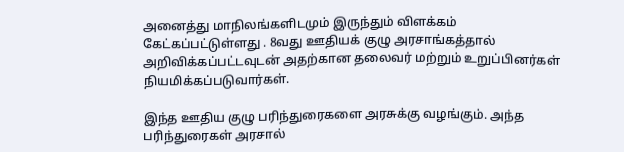அனைத்து மாநிலங்களிடமும் இருந்தும் விளக்கம் கேட்கப்பட்டுள்ளது . 8வது ஊதியக் குழு அரசாங்கத்தால் அறிவிக்கப்பட்டவுடன் அதற்கான தலைவர் மற்றும் உறுப்பினர்கள் நியமிக்கப்படுவார்கள்.

இந்த ஊதிய குழு பரிந்துரைகளை அரசுக்கு வழங்கும். அந்த பரிந்துரைகள் அரசால்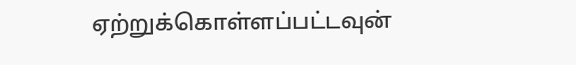ஏற்றுக்கொள்ளப்பட்டவுன்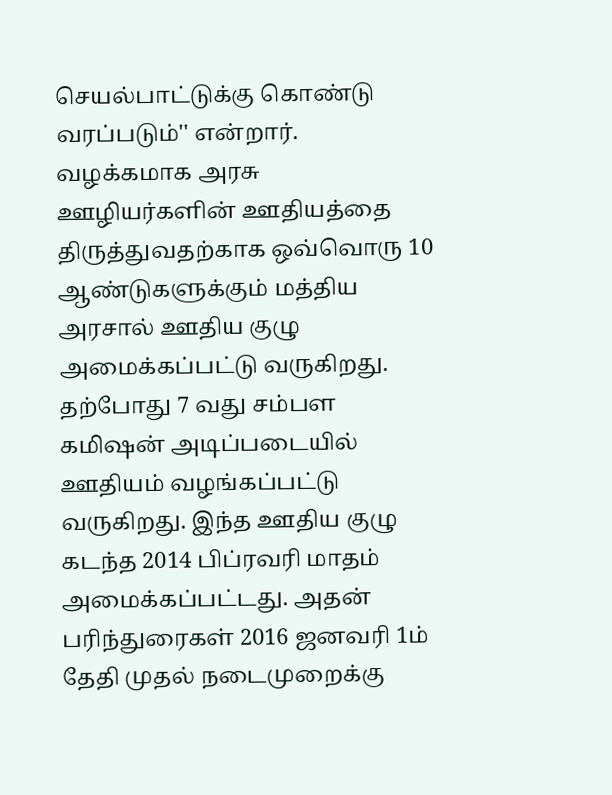செயல்பாட்டுக்கு கொண்டு வரப்படும்'' என்றார். வழக்கமாக அரசு ஊழியர்களின் ஊதியத்தை திருத்துவதற்காக ஒவ்வொரு 10 ஆண்டுகளுக்கும் மத்திய அரசால் ஊதிய குழு அமைக்கப்பட்டு வருகிறது. தற்போது 7 வது சம்பள கமிஷன் அடிப்படையில் ஊதியம் வழங்கப்பட்டு வருகிறது. இந்த ஊதிய குழு கடந்த 2014 பிப்ரவரி மாதம் அமைக்கப்பட்டது. அதன் பரிந்துரைகள் 2016 ஜனவரி 1ம் தேதி முதல் நடைமுறைக்கு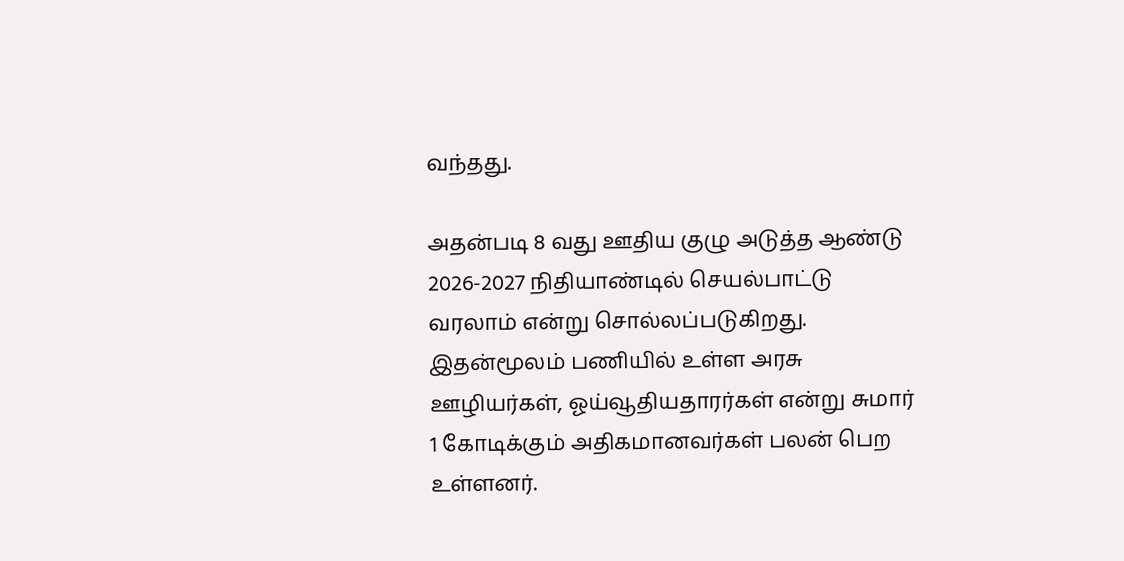வந்தது.

அதன்படி 8 வது ஊதிய குழு அடுத்த ஆண்டு 2026-2027 நிதியாண்டில் செயல்பாட்டு வரலாம் என்று சொல்லப்படுகிறது. இதன்மூலம் பணியில் உள்ள அரசு ஊழியர்கள், ஓய்வூதியதாரர்கள் என்று சுமார் 1 கோடிக்கும் அதிகமானவர்கள் பலன் பெற உள்ளனர்.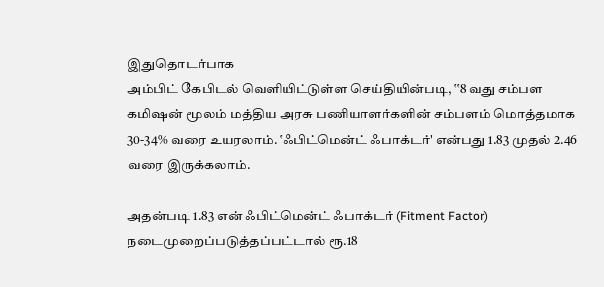இதுதொடர்பாக
அம்பிட் கேபிடல் வெளியிட்டுள்ள செய்தியின்படி, ‛‛8 வது சம்பள கமிஷன் மூலம் மத்திய அரசு பணியாளர்களின் சம்பளம் மொத்தமாக 30-34% வரை உயரலாம். ‛ஃபிட்மென்ட் ஃபாக்டர்' என்பது 1.83 முதல் 2.46 வரை இருக்கலாம்.

அதன்படி 1.83 என் ஃபிட்மென்ட் ஃபாக்டர் (Fitment Factor) நடைமுறைப்படுத்தப்பட்டால் ரூ.18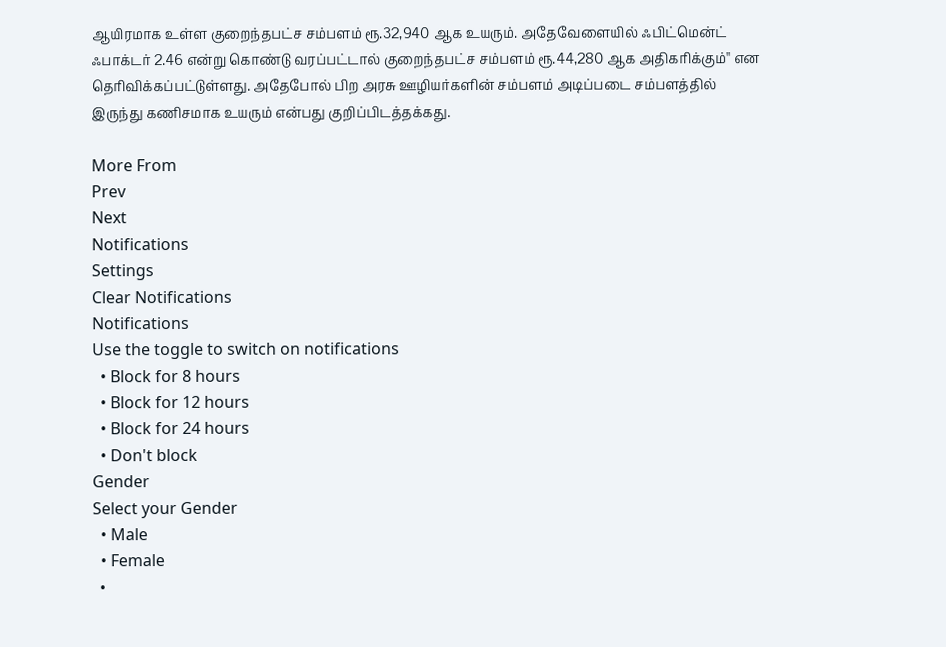ஆயிரமாக உள்ள குறைந்தபட்ச சம்பளம் ரூ.32,940 ஆக உயரும். அதேவேளையில் ஃபிட்மென்ட் ஃபாக்டர் 2.46 என்று கொண்டு வரப்பட்டால் குறைந்தபட்ச சம்பளம் ரூ.44,280 ஆக அதிகரிக்கும்'' என தெரிவிக்கப்பட்டுள்ளது. அதேபோல் பிற அரசு ஊழியர்களின் சம்பளம் அடிப்படை சம்பளத்தில் இருந்து கணிசமாக உயரும் என்பது குறிப்பிடத்தக்கது.

More From
Prev
Next
Notifications
Settings
Clear Notifications
Notifications
Use the toggle to switch on notifications
  • Block for 8 hours
  • Block for 12 hours
  • Block for 24 hours
  • Don't block
Gender
Select your Gender
  • Male
  • Female
  •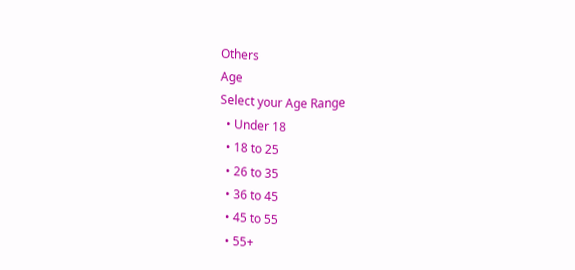Others
Age
Select your Age Range
  • Under 18
  • 18 to 25
  • 26 to 35
  • 36 to 45
  • 45 to 55
  • 55+